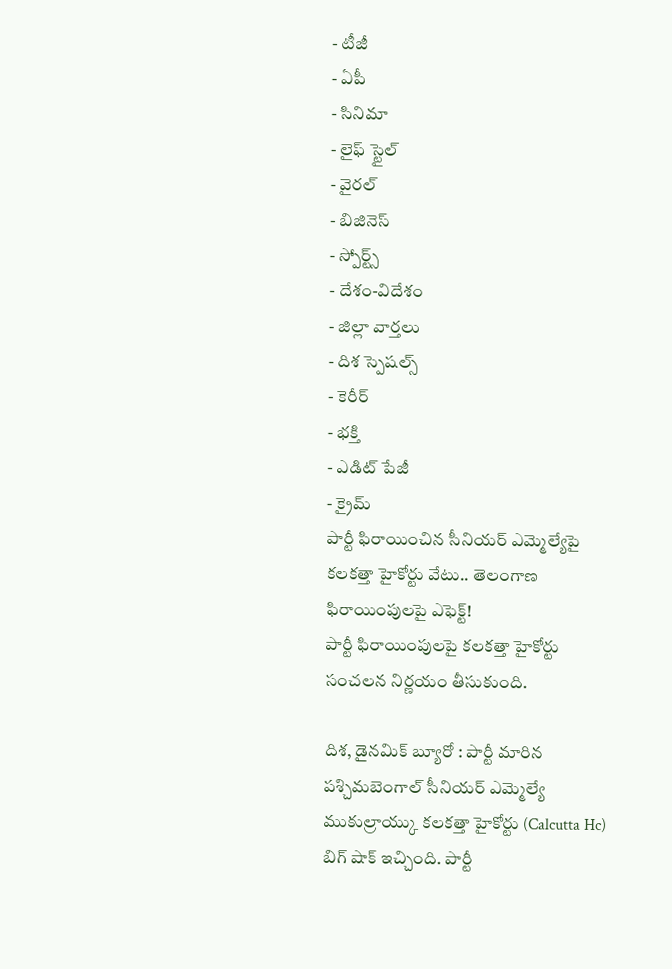- టీజీ
- ఏపీ
- సినిమా
- లైఫ్ స్టైల్
- వైరల్
- బిజినెస్
- స్పోర్ట్స్
- దేశం-విదేశం
- జిల్లా వార్తలు
- దిశ స్పెషల్స్
- కెరీర్
- భక్తి
- ఎడిట్ పేజీ
- క్రైమ్
పార్టీ ఫిరాయించిన సీనియర్ ఎమ్మెల్యేపై కలకత్తా హైకోర్టు వేటు.. తెలంగాణ ఫిరాయింపులపై ఎఫెక్ట్!
పార్టీ ఫిరాయింపులపై కలకత్తా హైకోర్టు సంచలన నిర్ణయం తీసుకుంది.

దిశ, డైనమిక్ బ్యూరో : పార్టీ మారిన పశ్చిమబెంగాల్ సీనియర్ ఎమ్మెల్యే ముకుల్రాయ్కు కలకత్తా హైకోర్టు (Calcutta Hc) బిగ్ షాక్ ఇచ్చింది. పార్టీ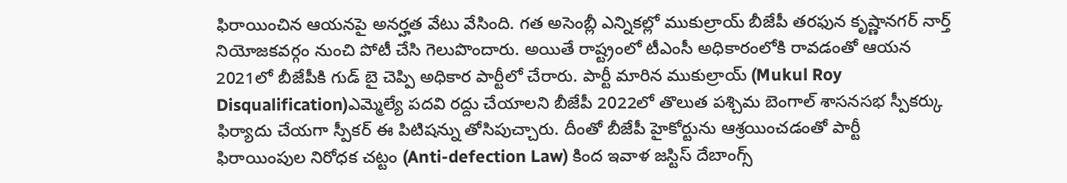ఫిరాయించిన ఆయనపై అనర్హత వేటు వేసింది. గత అసెంబ్లీ ఎన్నికల్లో ముకుల్రాయ్ బీజేపీ తరఫున కృష్ణానగర్ నార్త్ నియోజకవర్గం నుంచి పోటీ చేసి గెలుపొందారు. అయితే రాష్ట్రంలో టీఎంసీ అధికారంలోకి రావడంతో ఆయన 2021లో బీజేపీకి గుడ్ బై చెప్పి అధికార పార్టీలో చేరారు. పార్టీ మారిన ముకుల్రాయ్ (Mukul Roy Disqualification)ఎమ్మెల్యే పదవి రద్దు చేయాలని బీజేపీ 2022లో తొలుత పశ్చిమ బెంగాల్ శాసనసభ స్పీకర్కు ఫిర్యాదు చేయగా స్పీకర్ ఈ పిటిషన్ను తోసిపుచ్చారు. దీంతో బీజేపీ హైకోర్టును ఆశ్రయించడంతో పార్టీ ఫిరాయింపుల నిరోధక చట్టం (Anti-defection Law) కింద ఇవాళ జస్టిస్ దేబాంగ్స్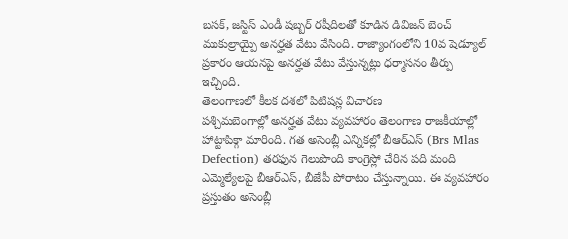బసక్, జస్టిస్ ఎండీ షబ్బర్ రషీదిలతో కూడిన డివిజన్ బెంచ్ ముకుల్రాయ్పై అనర్హత వేటు వేసింది. రాజ్యాంగంలోని 10వ షెడ్యూల్ ప్రకారం ఆయనపై అనర్హత వేటు వేస్తున్నట్లు ధర్మాసనం తీర్పు ఇచ్చింది.
తెలంగాణలో కీలక దశలో పిటిషన్ల విచారణ
పశ్చిమబెంగాల్లో అనర్హత వేటు వ్యవహారం తెలంగాణ రాజకీయాల్లో హాట్టాపిక్గా మారింది. గత అసెంబ్లీ ఎన్నికల్లో బీఆర్ఎస్ (Brs Mlas Defection) తరఫున గెలుపొంది కాంగ్రెస్లో చేరిన పది మంది ఎమ్మెల్యేలపై బీఆర్ఎస్, బీజేపీ పోరాటం చేస్తున్నాయి. ఈ వ్యవహారం ప్రస్తుతం అసెంబ్లీ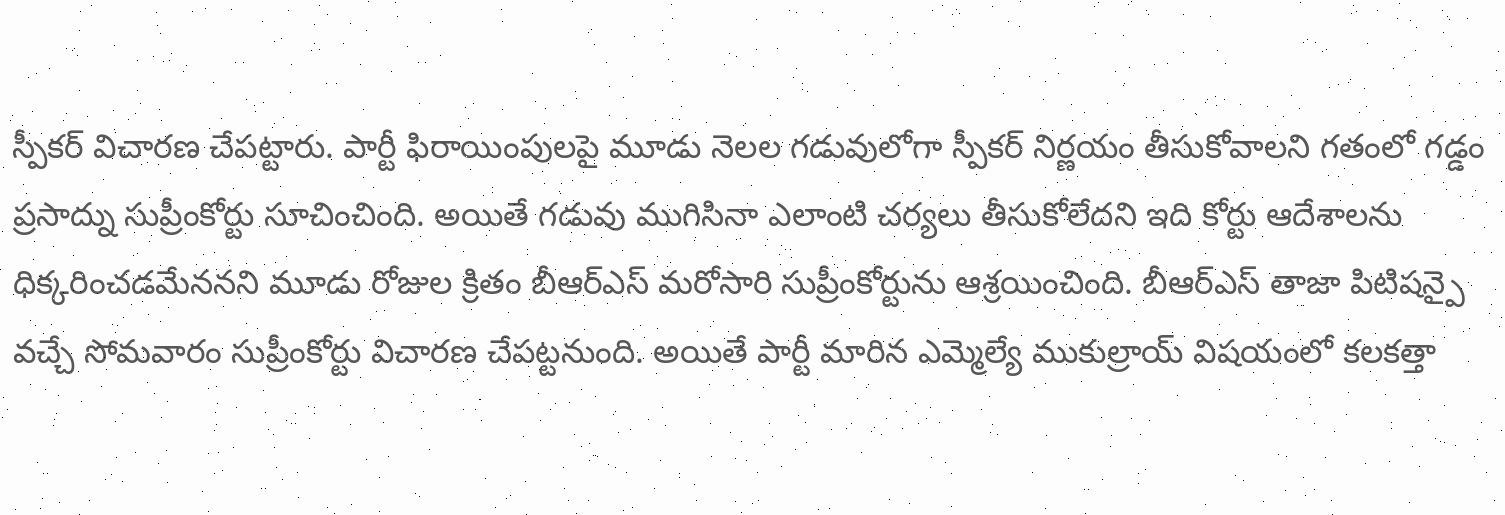స్పీకర్ విచారణ చేపట్టారు. పార్టీ ఫిరాయింపులపై మూడు నెలల గడువులోగా స్పీకర్ నిర్ణయం తీసుకోవాలని గతంలో గడ్డం ప్రసాద్ను సుప్రీంకోర్టు సూచించింది. అయితే గడువు ముగిసినా ఎలాంటి చర్యలు తీసుకోలేదని ఇది కోర్టు ఆదేశాలను ధిక్కరించడమేననని మూడు రోజుల క్రితం బీఆర్ఎస్ మరోసారి సుప్రీంకోర్టును ఆశ్రయించింది. బీఆర్ఎస్ తాజా పిటిషన్పై వచ్చే సోమవారం సుప్రీంకోర్టు విచారణ చేపట్టనుంది. అయితే పార్టీ మారిన ఎమ్మెల్యే ముకుల్రాయ్ విషయంలో కలకత్తా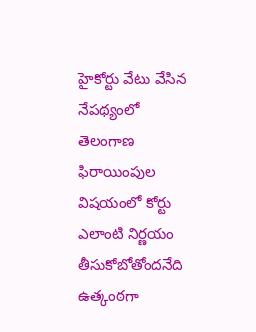హైకోర్టు వేటు వేసిన నేపథ్యంలో తెలంగాణ ఫిరాయింపుల విషయంలో కోర్టు ఎలాంటి నిర్ణయం తీసుకోబోతోందనేది ఉత్కంఠగా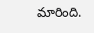మారింది.